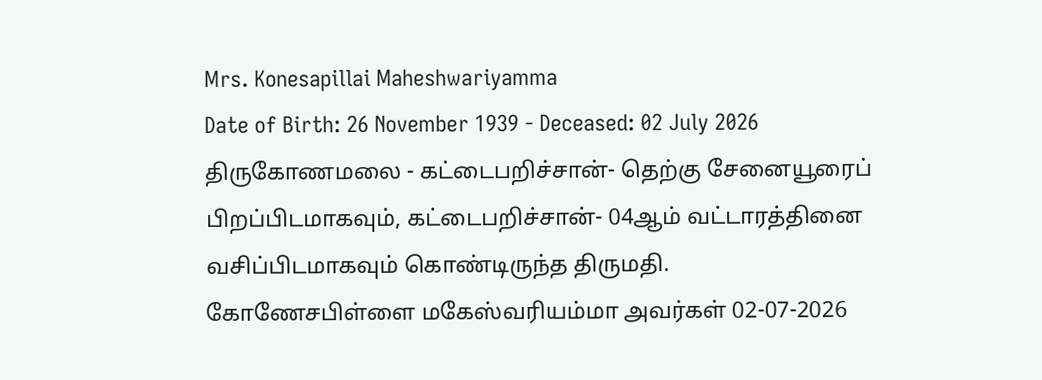Mrs. Konesapillai Maheshwariyamma
Date of Birth: 26 November 1939 - Deceased: 02 July 2026
திருகோணமலை - கட்டைபறிச்சான்- தெற்கு சேனையூரைப் பிறப்பிடமாகவும், கட்டைபறிச்சான்- 04ஆம் வட்டாரத்தினை வசிப்பிடமாகவும் கொண்டிருந்த திருமதி. கோணேசபிள்ளை மகேஸ்வரியம்மா அவர்கள் 02-07-2026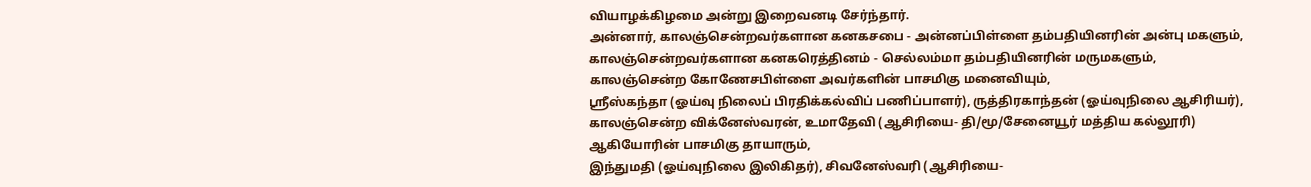வியாழக்கிழமை அன்று இறைவனடி சேர்ந்தார்.
அன்னார், காலஞ்சென்றவர்களான கனகசபை - அன்னப்பிள்ளை தம்பதியினரின் அன்பு மகளும், காலஞ்சென்றவர்களான கனகரெத்தினம் - செல்லம்மா தம்பதியினரின் மருமகளும்,
காலஞ்சென்ற கோணேசபிள்ளை அவர்களின் பாசமிகு மனைவியும்,
ஸ்ரீஸ்கந்தா (ஓய்வு நிலைப் பிரதிக்கல்விப் பணிப்பாளர்), ருத்திரகாந்தன் (ஓய்வுநிலை ஆசிரியர்), காலஞ்சென்ற விக்னேஸ்வரன், உமாதேவி (ஆசிரியை- தி/மூ/சேனையூர் மத்திய கல்லூரி) ஆகியோரின் பாசமிகு தாயாரும்,
இந்துமதி (ஓய்வுநிலை இலிகிதர்), சிவனேஸ்வரி (ஆசிரியை-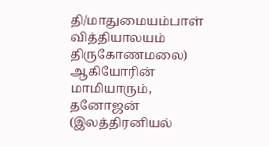தி/மாதுமையம்பாள் வித்தியாலயம் திருகோணமலை) ஆகியோரின் மாமியாரும்,
தனோஜன் (இலத்திரனியல்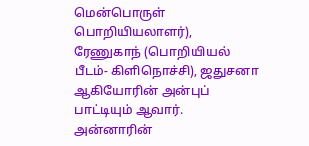மென்பொருள் பொறியியலாளர்), ரேணுகாந் (பொறியியல் பீடம்- கிளிநொச்சி), ஜதுசனா ஆகியோரின் அன்புப் பாட்டியும் ஆவார்.
அன்னாரின்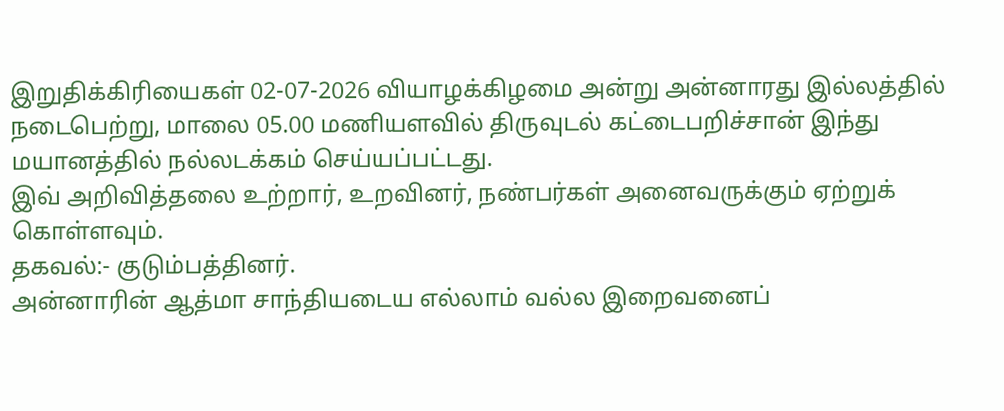இறுதிக்கிரியைகள் 02-07-2026 வியாழக்கிழமை அன்று அன்னாரது இல்லத்தில் நடைபெற்று, மாலை 05.00 மணியளவில் திருவுடல் கட்டைபறிச்சான் இந்து மயானத்தில் நல்லடக்கம் செய்யப்பட்டது.
இவ் அறிவித்தலை உற்றார், உறவினர், நண்பர்கள் அனைவருக்கும் ஏற்றுக் கொள்ளவும்.
தகவல்:- குடும்பத்தினர்.
அன்னாரின் ஆத்மா சாந்தியடைய எல்லாம் வல்ல இறைவனைப்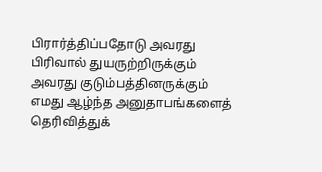பிரார்த்திப்பதோடு அவரது பிரிவால் துயருற்றிருக்கும் அவரது குடும்பத்தினருக்கும் எமது ஆழ்ந்த அனுதாபங்களைத் தெரிவித்துக்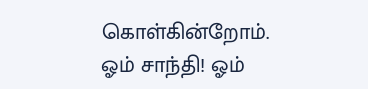கொள்கின்றோம்.
ஓம் சாந்தி! ஓம்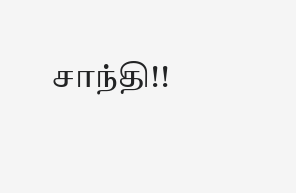சாந்தி!!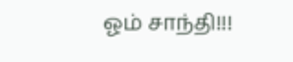ஓம் சாந்தி!!!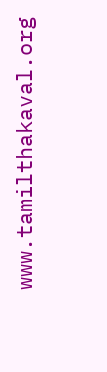www.tamilthakaval.org